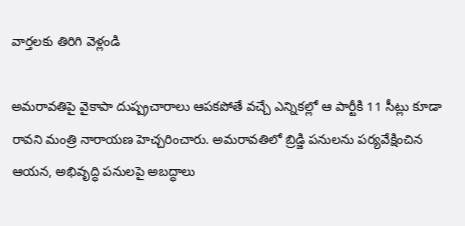వార్తలకు తిరిగి వెళ్లండి

అమరావతిపై వైకాపా దుష్ప్రచారాలు ఆపకపోతే వచ్చే ఎన్నికల్లో ఆ పార్టీకి 11 సీట్లు కూడా రావని మంత్రి నారాయణ హెచ్చరించారు. అమరావతిలో బ్రిడ్జి పనులను పర్యవేక్షించిన ఆయన, అభివృద్ధి పనులపై అబద్ధాలు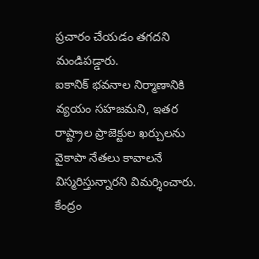ప్రచారం చేయడం తగదని మండిపడ్డారు.
ఐకానిక్ భవనాల నిర్మాణానికి వ్యయం సహజమని, ఇతర రాష్ట్రాల ప్రాజెక్టుల ఖర్చులను వైకాపా నేతలు కావాలనే విస్మరిస్తున్నారని విమర్శించారు. కేంద్రం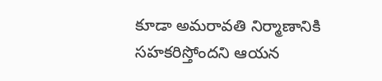కూడా అమరావతి నిర్మాణానికి సహకరిస్తోందని ఆయన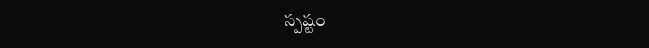స్పష్టం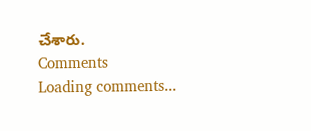చేశారు.
Comments
Loading comments...